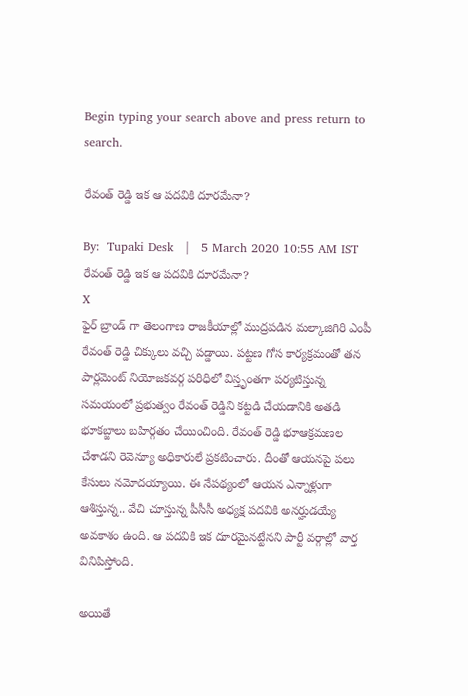Begin typing your search above and press return to search.

రేవంత్ రెడ్డి ఇక ఆ పదవికి దూరమేనా?

By:  Tupaki Desk   |   5 March 2020 10:55 AM IST
రేవంత్ రెడ్డి ఇక ఆ పదవికి దూరమేనా?
X
ఫైర్ బ్రాండ్ గా తెలంగాణ రాజకీయాల్లో ముద్రపడిన మల్కాజిగిరి ఎంపీ రేవంత్‌ రెడ్డి చిక్కులు వచ్చి పడ్డాయి. పట్టణ గోస కార్యక్రమంతో తన పార్లమెంట్ నియోజకవర్గ పరిధిలో విస్తృంతగా పర్యటిస్తున్న సమయంలో ప్రభుత్వం రేవంత్ రెడ్డిని కట్టడి చేయడానికి అతడి భూకబ్జాలు బహిర్గతం చేయించింది. రేవంత్ రెడ్డి భూఆక్రమణల చేశాడని రెవెన్యూ అధికారులే ప్రకటించారు. దీంతో ఆయనపై పలు కేసులు నమోదయ్యాయి. ఈ నేపథ్యంలో ఆయన ఎన్నాళ్లుగా ఆశిస్తున్న.. వేచి చూస్తున్న పీసీసీ అధ్యక్ష పదవికి అనర్హుడయ్యే అవకాశం ఉంది. ఆ పదవికి ఇక దూరమైనట్టేనని పార్టీ వర్గాల్లో వార్త వినిపిస్తోంది.

అయితే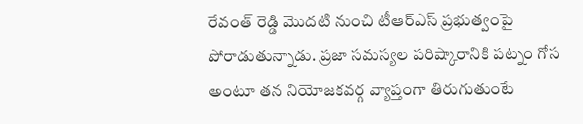రేవంత్ రెడ్డి మొదటి నుంచి టీఆర్ఎస్ ప్రభుత్వంపై పోరాడుతున్నాడు. ప్రజా సమస్యల పరిష్కారానికి పట్నం గోస అంటూ తన నియోజకవర్గ వ్యాప్తంగా తిరుగుతుంటే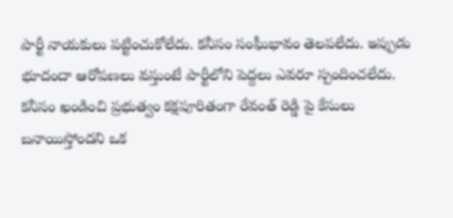పార్టీ నాయకులు పట్టించుకోలేదు. కనీసం సంఘీభావం తెలపలేదు. ఇప్పుడు భూదందా ఆరోపణలు వస్తుంటే పార్టీలోని పెద్దలు ఎవరూ స్పందించలేదు. కనీసం ఖండించి ప్రభుత్వం కక్షపూరితంగా రేవంత్ రెడ్డి పై కేసులు బనాయిస్తోందని ఒక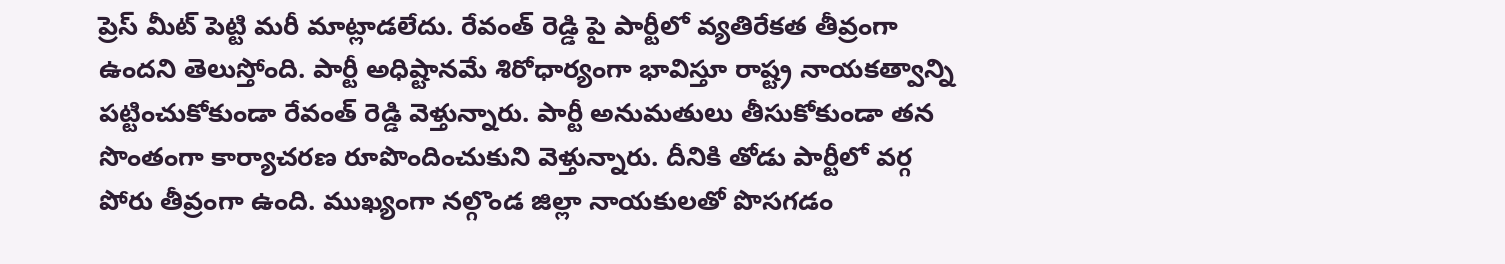ప్రెస్ మీట్ పెట్టి మరీ మాట్లాడలేదు. రేవంత్ రెడ్డి పై పార్టీలో వ్యతిరేకత తీవ్రంగా ఉందని తెలుస్తోంది. పార్టీ అధిష్టానమే శిరోధార్యంగా భావిస్తూ రాష్ట్ర నాయకత్వాన్ని పట్టించుకోకుండా రేవంత్ రెడ్డి వెళ్తున్నారు. పార్టీ అనుమతులు తీసుకోకుండా తన సొంతంగా కార్యాచరణ రూపొందించుకుని వెళ్తున్నారు. దీనికి తోడు పార్టీలో వర్గ పోరు తీవ్రంగా ఉంది. ముఖ్యంగా నల్గొండ జిల్లా నాయకులతో పొసగడం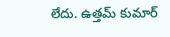లేదు. ఉత్తమ్ కుమార్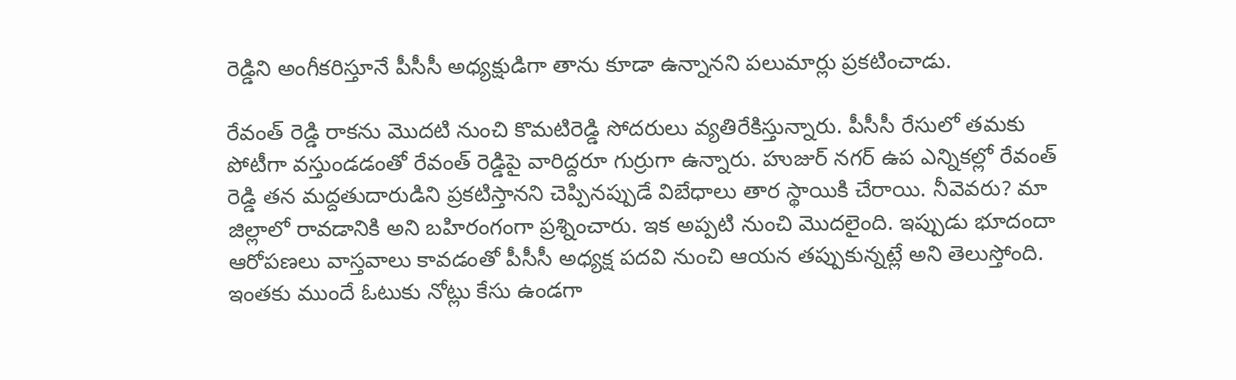రెడ్డిని అంగీకరిస్తూనే పీసీసీ అధ్యక్షుడిగా తాను కూడా ఉన్నానని పలుమార్లు ప్రకటించాడు.

రేవంత్ రెడ్డి రాకను మొదటి నుంచి కొమటిరెడ్డి సోదరులు వ్యతిరేకిస్తున్నారు. పీసీసీ రేసులో తమకు పోటీగా వస్తుండడంతో రేవంత్ రెడ్డిపై వారిద్దరూ గుర్రుగా ఉన్నారు. హుజుర్ నగర్ ఉప ఎన్నికల్లో రేవంత్ రెడ్డి తన మద్దతుదారుడిని ప్రకటిస్తానని చెప్పినప్పుడే విబేధాలు తార స్థాయికి చేరాయి. నీవెవరు? మా జిల్లాలో రావడానికి అని బహిరంగంగా ప్రశ్నించారు. ఇక అప్పటి నుంచి మొదలైంది. ఇప్పుడు భూదందా ఆరోపణలు వాస్తవాలు కావడంతో పీసీసీ అధ్యక్ష పదవి నుంచి ఆయన తప్పుకున్నట్లే అని తెలుస్తోంది. ఇంతకు ముందే ఓటుకు నోట్లు కేసు ఉండగా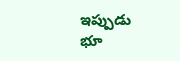ఇప్పుడు భూ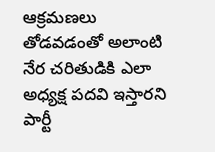ఆక్రమణలు తోడవడంతో అలాంటి నేర చరితుడికి ఎలా అధ్యక్ష పదవి ఇస్తారని పార్టీ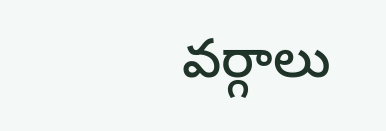వర్గాలు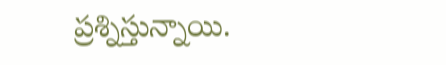ప్రశ్నిస్తున్నాయి.